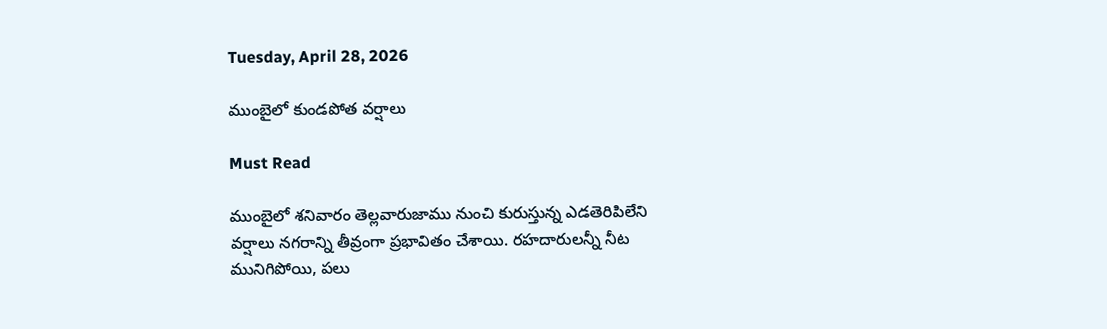Tuesday, April 28, 2026

ముంబైలో కుండపోత వర్షాలు

Must Read

ముంబైలో శనివారం తెల్లవారుజాము నుంచి కురుస్తున్న ఎడతెరిపిలేని వర్షాలు నగరాన్ని తీవ్రంగా ప్రభావితం చేశాయి. రహదారులన్నీ నీట మునిగిపోయి, పలు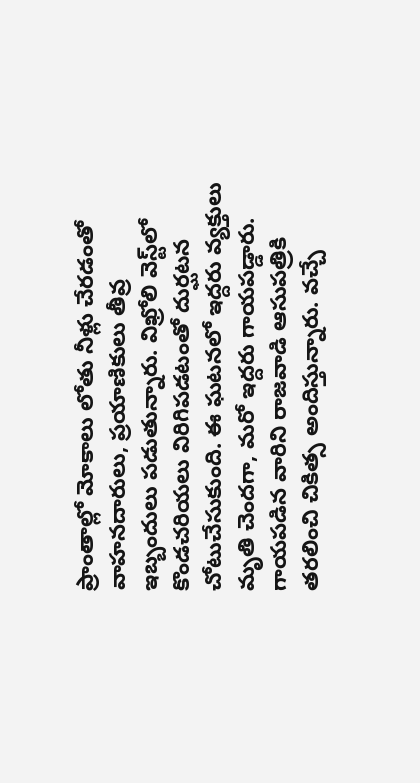ప్రాంతాల్లో మోకాలు లోతు నీళ్లు చేరడంతో వాహనదారులు, ప్రయాణికులు తీవ్ర ఇబ్బందులు పడుతున్నారు. విఖ్రోలి వెస్ట్‌లో కొండచరియలు విరిగిపడటంతో దుర్ఘటన చోటుచేసుకుంది. ఈ ఘటనలో ఇద్దరు వ్యక్తులు మృతి చెందగా, మరో ఇద్దరు గాయపడ్డారు. గాయపడిన వారిని రాజవాడి ఆసుపత్రికి తరలించి చికిత్స అందిస్తున్నారు. వచ్చే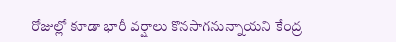రోజుల్లో కూడా భారీ వర్షాలు కొనసాగనున్నాయని కేంద్ర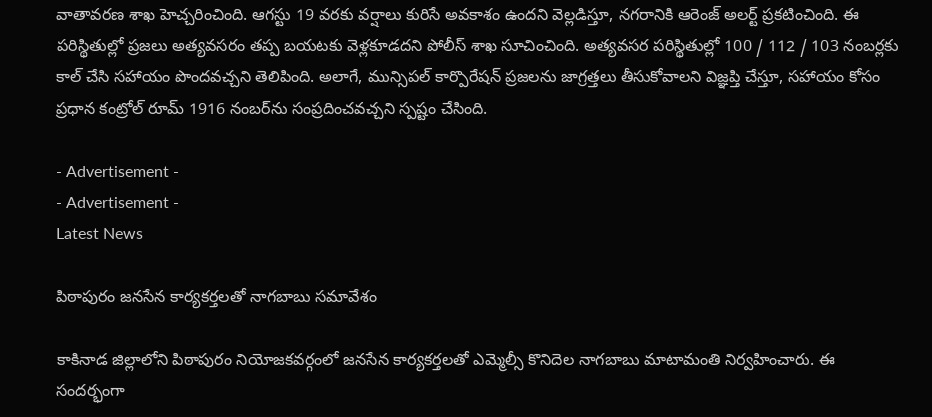వాతావరణ శాఖ హెచ్చరించింది. ఆగస్టు 19 వరకు వర్షాలు కురిసే అవకాశం ఉందని వెల్లడిస్తూ, నగరానికి ఆరెంజ్ అలర్ట్ ప్రకటించింది. ఈ పరిస్థితుల్లో ప్రజలు అత్యవసరం తప్ప బయటకు వెళ్లకూడదని పోలీస్ శాఖ సూచించింది. అత్యవసర పరిస్థితుల్లో 100 / 112 / 103 నంబర్లకు కాల్ చేసి సహాయం పొందవచ్చని తెలిపింది. అలాగే, మున్సిపల్ కార్పొరేషన్ ప్రజలను జాగ్రత్తలు తీసుకోవాలని విజ్ఞప్తి చేస్తూ, సహాయం కోసం ప్రధాన కంట్రోల్ రూమ్ 1916 నంబర్‌ను సంప్రదించవచ్చని స్పష్టం చేసింది.

- Advertisement -
- Advertisement -
Latest News

పిఠాపురం జనసేన కార్యకర్తలతో నాగబాబు సమావేశం

కాకినాడ జిల్లాలోని పిఠాపురం నియోజకవర్గంలో జనసేన కార్యకర్తలతో ఎమ్మెల్సీ కొనిదెల నాగబాబు మాటామంతి నిర్వహించారు. ఈ సందర్భంగా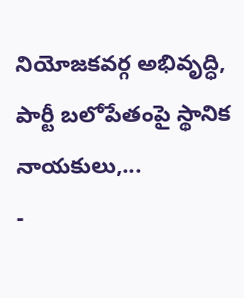నియోజకవర్గ అభివృద్ధి, పార్టీ బలోపేతంపై స్థానిక నాయకులు,...
-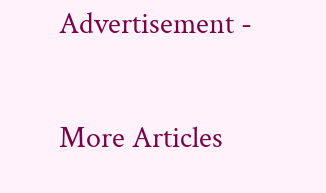Advertisement -

More Articles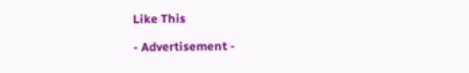Like This

- Advertisement -